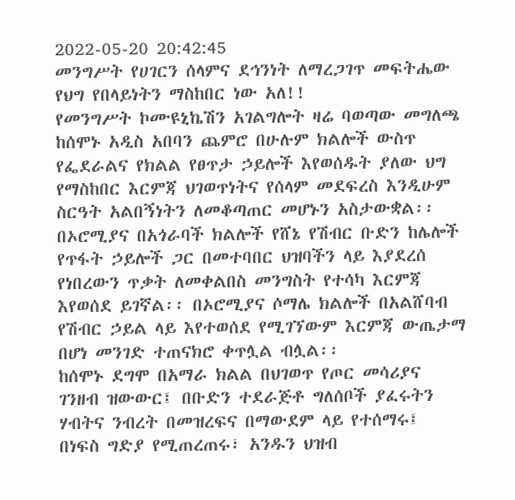2022-05-20 20:42:45
መንግሥት የሀገርን ሰላምና ደኅንነት ለማረጋገጥ መፍትሔው የህግ የበላይነትን ማስከበር ነው አለ!!
የመንግሥት ኮሙዩኒኬሽን አገልግሎት ዛሬ ባወጣው መግለጫ ከሰሞኑ አዲስ አበባን ጨምሮ በሁሉም ክልሎች ውስጥ የፌደራልና የክልል የፀጥታ ኃይሎች እየወሰዱት ያለው ህግ የማስከበር እርምጃ ህገወጥነትና የሰላም መደፍረስ እንዲሁም ስርዓት አልበኝነትን ለመቆጣጠር መሆኑን አስታውቋል፡፡
በኦሮሚያና በአጎራባች ክልሎች የሸኔ የሽብር ቡድን ከሌሎች የጥፋት ኃይሎች ጋር በመተባበር ህዝባችን ላይ እያደረሰ የነበረውን ጥቃት ለመቀልበስ መንግስት የተሳካ እርምጃ እየወሰደ ይገኛል፡፡ በኦሮሚያና ሶማሌ ክልሎች በአልሸባብ የሽብር ኃይል ላይ እየተወሰደ የሚገኘውም እርምጃ ውጤታማ በሆነ መንገድ ተጠናክሮ ቀጥሏል ብሏል፡፡
ከሰሞኑ ደግሞ በአማራ ክልል በህገወጥ የጦር መሳሪያና ገንዘብ ዝውውር፤ በቡድን ተደራጅቶ ግለሰቦች ያፈሩትን ሃብትና ንብረት በመዝረፍና በማውደም ላይ የተሰማሩ፤ በነፍስ ግድያ የሚጠረጠሩ፣ አንዱን ህዝብ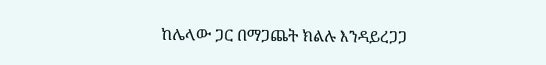ከሌላው ጋር በማጋጨት ክልሉ እንዳይረጋጋ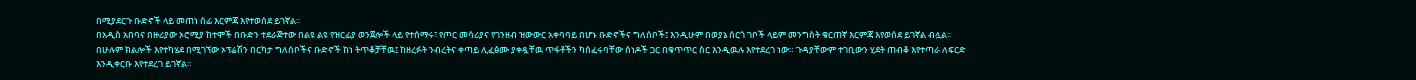በሚያደርጉ ቡድኖች ላይ መጠነ ሰፊ እርምጃ እየተወሰደ ይገኛል፡፡
በአዲስ አበባና በዙሪያው ኦሮሚያ ከተሞች በቡድን ተደራጅተው በልዩ ልዩ የዝርፊያ ወንጀሎች ላይ የተሰማሩ፣ የጦር መሳሪያና የገንዘብ ዝውውር አቀባባይ በሆኑ ቡድኖችና ግለሰቦች፤ እንዲሁም በወያኔ ሰርጎ ገቦች ላይም መንግስት ቁርጠኛ እርምጃ እየወሰደ ይገኛል ብሏል፡፡
በሁሉም ክልሎች እየተካሄደ በሚገኘው ኦፕሬሽን በርካታ ግለሰቦችና ቡድኖች ከነ ትጥቆቻቸዉ፤ ከዘረፉት ንብረትና ቀጣይ ሊፈፅሙ ያቀዷቸዉ ጥፋቶችን ካሰፈሩባቸው ሰነዶች ጋር በቁጥጥር ስር እንዲዉሉ እየተደረገ ነው። ጉዳያቸውም ተገቢውን ሂደት ጠብቆ እየተጣራ ለፍርድ እንዲቀርቡ እየተደረገ ይገኛል፡፡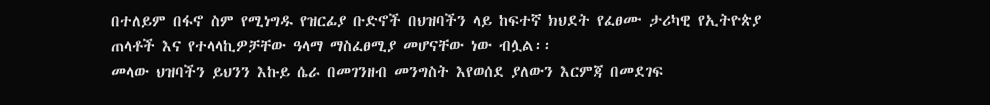በተለይም በፋኖ ስም የሚነግዱ የዝርፊያ ቡድኖች በህዝባችን ላይ ከፍተኛ ክህደት የፈፀሙ ታሪካዊ የኢትዮጵያ ጠላቶች እና የተላላኪዎቻቸው ዓላማ ማስፈፀሚያ መሆናቸው ነው ብሏል፡፡
መላው ህዝባችን ይህንን እኩይ ሴራ በመገንዘብ መንግስት እየወሰደ ያለውን እርምጃ በመደገፍ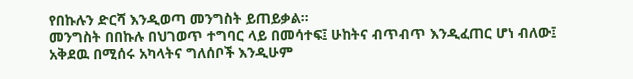የበኩሉን ድርሻ እንዲወጣ መንግስት ይጠይቃል፡፡
መንግስት በበኩሉ በህገወጥ ተግባር ላይ በመሳተፍ፤ ሁከትና ብጥብጥ እንዲፈጠር ሆነ ብለው፤ አቅደዉ በሚሰሩ አካላትና ግለሰቦች እንዲሁም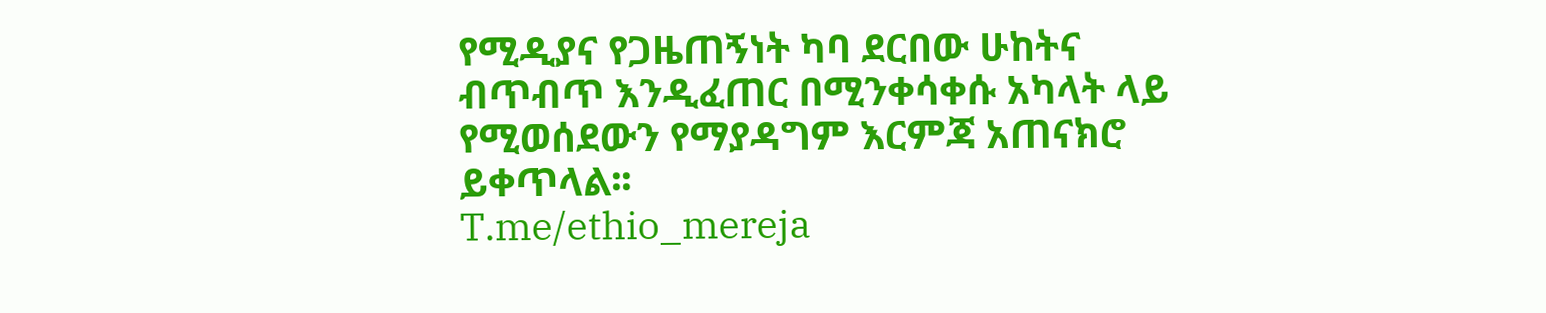የሚዲያና የጋዜጠኝነት ካባ ደርበው ሁከትና ብጥብጥ እንዲፈጠር በሚንቀሳቀሱ አካላት ላይ የሚወሰደውን የማያዳግም እርምጃ አጠናክሮ ይቀጥላል፡፡
T.me/ethio_mereja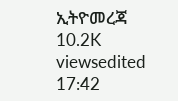ኢትዮመረጃ
10.2K viewsedited 17:42